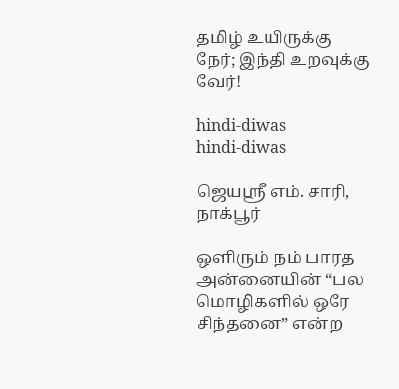தமிழ் உயிருக்கு நேர்; இந்தி உறவுக்கு வேர்!

hindi-diwas
hindi-diwas

ஜெயஸ்ரீ எம். சாரி, நாக்பூர்

ஒளிரும் நம் பாரத அன்னையின் “பல மொழிகளில் ஒரே சிந்தனை” என்ற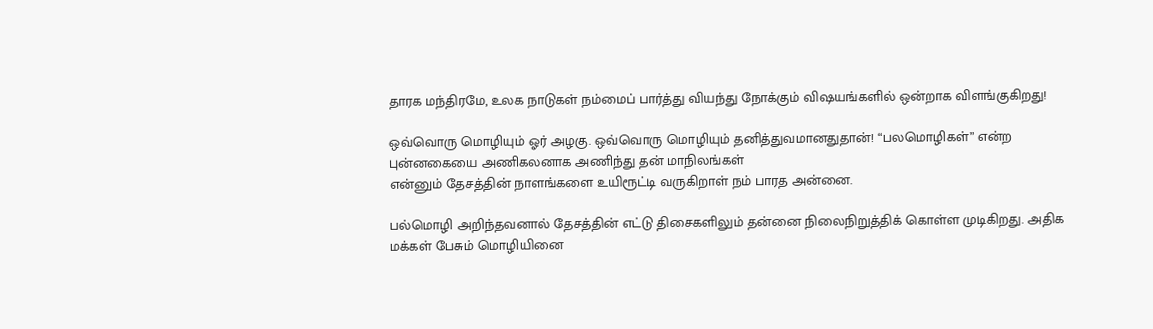தாரக மந்திரமே, உலக நாடுகள் நம்மைப் பார்த்து வியந்து நோக்கும் விஷயங்களில் ஒன்றாக விளங்குகிறது!

ஒவ்வொரு மொழியும் ஓர் அழகு. ஒவ்வொரு மொழியும் தனித்துவமானதுதான்! “பலமொழிகள்” என்ற புன்னகையை அணிகலனாக அணிந்து தன் மாநிலங்கள்
என்னும் தேசத்தின் நாளங்களை உயிரூட்டி வருகிறாள் நம் பாரத அன்னை.

பல்மொழி அறிந்தவனால் தேசத்தின் எட்டு திசைகளிலும் தன்னை நிலைநிறுத்திக் கொள்ள முடிகிறது. அதிக மக்கள் பேசும் மொழியினை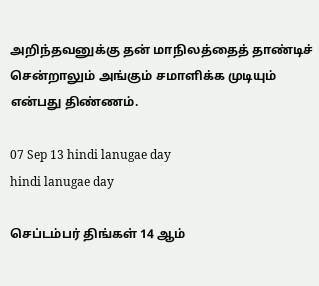அறிந்தவனுக்கு தன் மாநிலத்தைத் தாண்டிச் சென்றாலும் அங்கும் சமாளிக்க முடியும் என்பது திண்ணம்.

07 Sep 13 hindi lanugae day
hindi lanugae day

செப்டம்பர் திங்கள் 14 ஆம்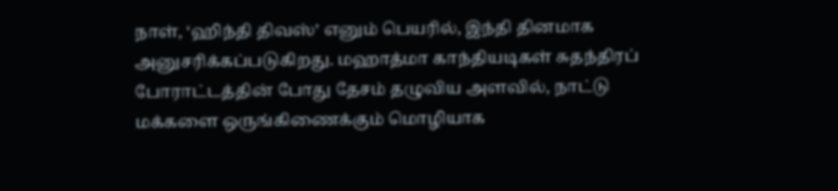நாள், ‘ஹிந்தி திவஸ்’ எனும் பெயரில், இந்தி தினமாக அனுசரிக்கப்படுகிறது. மஹாத்மா காந்தியடிகள் சுதந்திரப் போராட்டத்தின் போது தேசம் தழுவிய அளவில், நாட்டு மக்களை ஒருங்கிணைக்கும் மொழியாக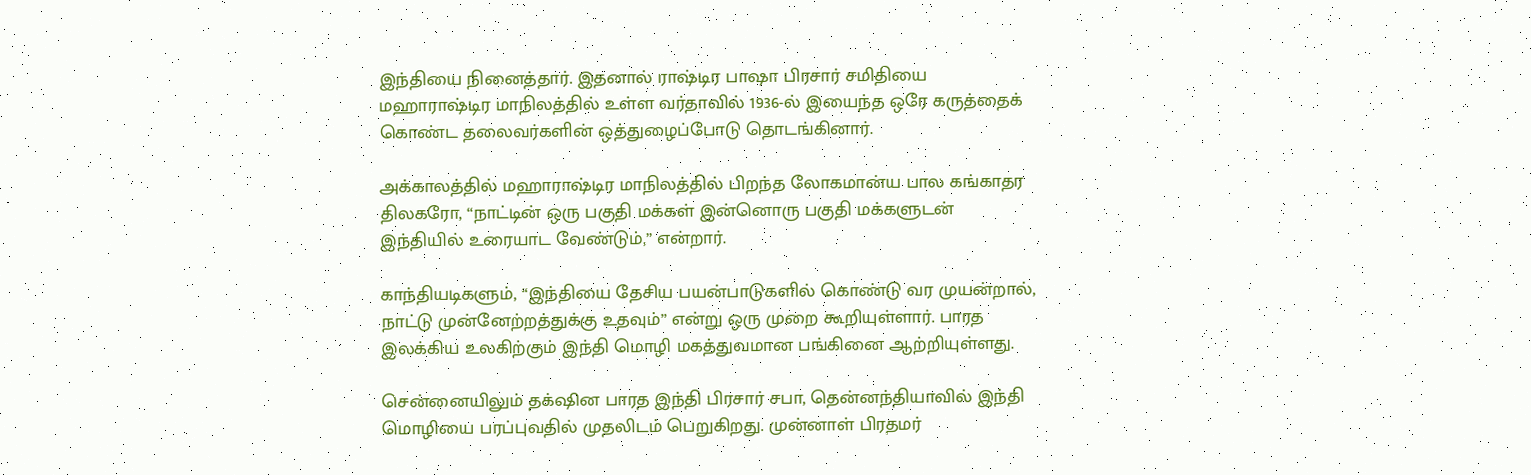இந்தியை நினைத்தார். இதனால் ராஷ்டிர பாஷா பிரசார் சமிதியை மஹாராஷ்டிர மாநிலத்தில் உள்ள வர்தாவில் 1936-ல் இயைந்த ஒரே கருத்தைக் கொண்ட தலைவர்களின் ஒத்துழைப்போடு தொடங்கினார்.

அக்காலத்தில் மஹாராஷ்டிர மாநிலத்தில் பிறந்த லோகமான்ய பால கங்காதர திலகரோ, “நாட்டின் ஒரு பகுதி மக்கள் இன்னொரு பகுதி மக்களுடன் இந்தியில் உரையாட வேண்டும்,” என்றார்.

காந்தியடிகளும், “இந்தியை தேசிய பயன்பாடுகளில் கொண்டு வர முயன்றால், நாட்டு முன்னேற்றத்துக்கு உதவும்” என்று ஒரு முறை கூறியுள்ளார். பாரத இலக்கிய உலகிற்கும் இந்தி மொழி மகத்துவமான பங்கினை ஆற்றியுள்ளது.

சென்னையிலும் தக்‌ஷின பாரத இந்தி பிரசார் சபா, தென்னந்தியாவில் இந்தி மொழியை பரப்புவதில் முதலிடம் பெறுகிறது. முன்னாள் பிரதமர்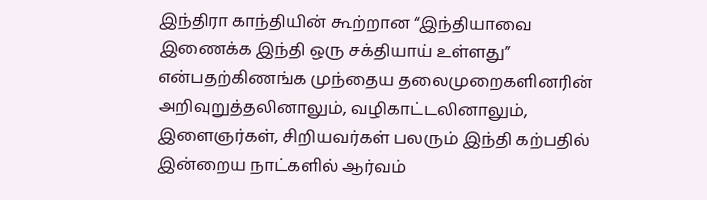இந்திரா காந்தியின் கூற்றான “இந்தியாவை இணைக்க இந்தி ஒரு சக்தியாய் உள்ளது” என்பதற்கிணங்க முந்தைய தலைமுறைகளினரின் அறிவுறுத்தலினாலும், வழிகாட்டலினாலும், இளைஞர்கள், சிறியவர்கள் பலரும் இந்தி கற்பதில் இன்றைய நாட்களில் ஆர்வம்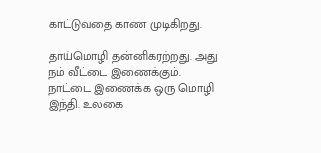காட்டுவதை காண முடிகிறது.

தாய்மொழி தன்னிகரற்றது. அது நம் வீட்டை இணைக்கும். நாட்டை இணைக்க ஒரு மொழி இந்தி. உலகை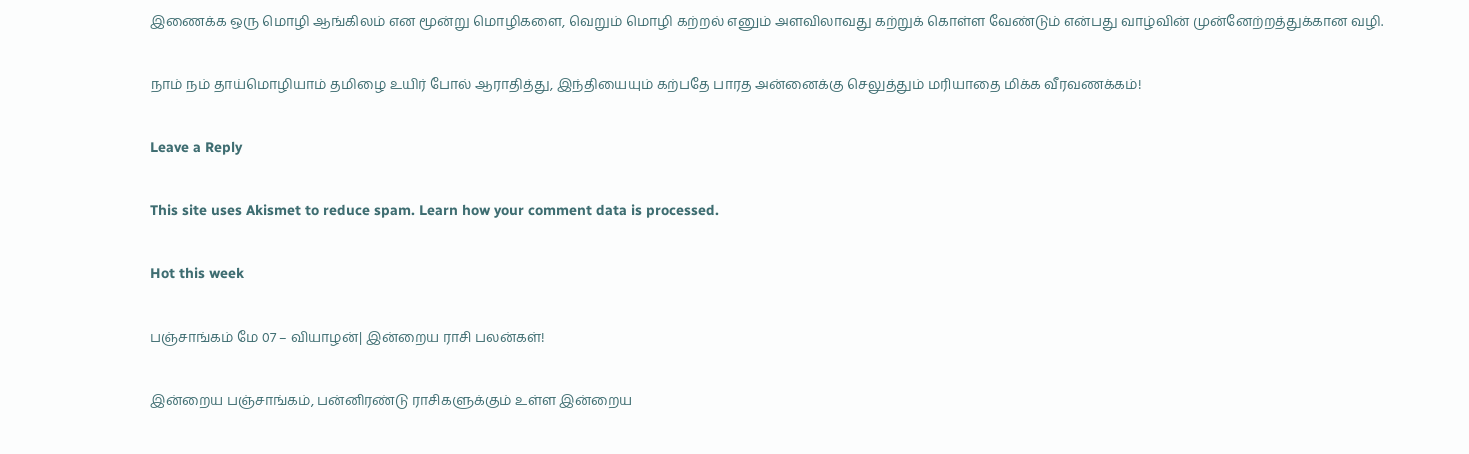இணைக்க ஒரு மொழி ஆங்கிலம் என மூன்று மொழிகளை, வெறும் மொழி கற்றல் எனும் அளவிலாவது கற்றுக் கொள்ள வேண்டும் என்பது வாழ்வின் முன்னேற்றத்துக்கான வழி.

நாம் நம் தாய்மொழியாம் தமிழை உயிர் போல் ஆராதித்து, இந்தியையும் கற்பதே பாரத அன்னைக்கு செலுத்தும் மரியாதை மிக்க வீரவணக்கம்!

Leave a Reply

This site uses Akismet to reduce spam. Learn how your comment data is processed.

Hot this week

பஞ்சாங்கம் மே 07 – வியாழன்| இன்றைய ராசி பலன்கள்!

இன்றைய பஞ்சாங்கம், பன்னிரண்டு ராசிகளுக்கும் உள்ள இன்றைய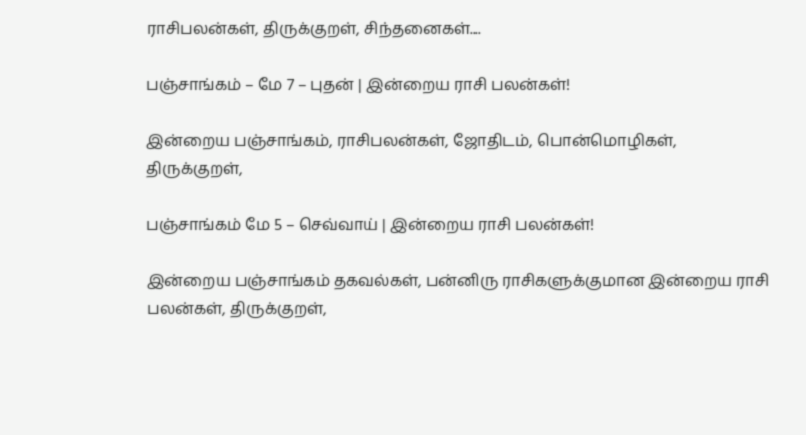ராசிபலன்கள், திருக்குறள், சிந்தனைகள்....

பஞ்சாங்கம் – மே 7 – புதன் | இன்றைய ராசி பலன்கள்!

இன்றைய பஞ்சாங்கம், ராசிபலன்கள், ஜோதிடம், பொன்மொழிகள், திருக்குறள்,

பஞ்சாங்கம் மே 5 – செவ்வாய் | இன்றைய ராசி பலன்கள்!

இன்றைய பஞ்சாங்கம் தகவல்கள், பன்னிரு ராசிகளுக்குமான இன்றைய ராசி பலன்கள், திருக்குறள்,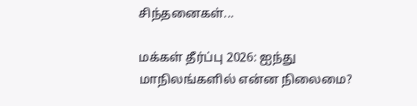சிந்தனைகள்...

மக்கள் தீர்ப்பு 2026: ஐந்து மாநிலங்களில் என்ன நிலைமை?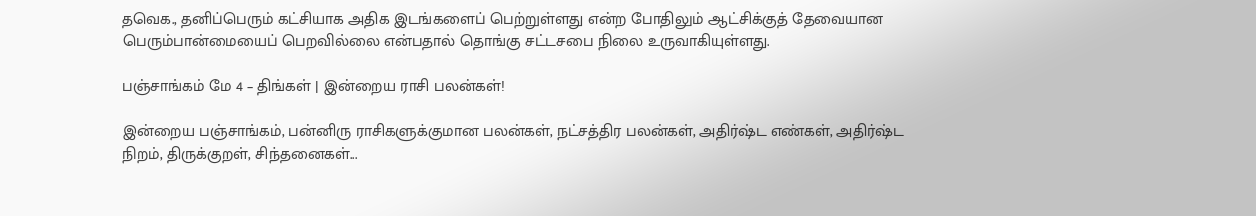தவெக., தனிப்பெரும் கட்சியாக அதிக இடங்களைப் பெற்றுள்ளது என்ற போதிலும் ஆட்சிக்குத் தேவையான பெரும்பான்மையைப் பெறவில்லை என்பதால் தொங்கு சட்டசபை நிலை உருவாகியுள்ளது.

பஞ்சாங்கம் மே 4 – திங்கள் | இன்றைய ராசி பலன்கள்!

இன்றைய பஞ்சாங்கம், பன்னிரு ராசிகளுக்குமான பலன்கள், நட்சத்திர பலன்கள், அதிர்ஷ்ட எண்கள், அதிர்ஷ்ட நிறம், திருக்குறள், சிந்தனைகள்...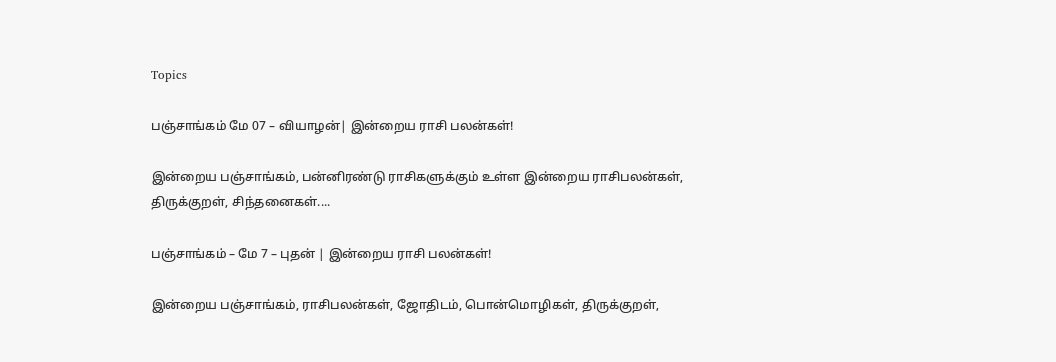Topics

பஞ்சாங்கம் மே 07 – வியாழன்| இன்றைய ராசி பலன்கள்!

இன்றைய பஞ்சாங்கம், பன்னிரண்டு ராசிகளுக்கும் உள்ள இன்றைய ராசிபலன்கள், திருக்குறள், சிந்தனைகள்....

பஞ்சாங்கம் – மே 7 – புதன் | இன்றைய ராசி பலன்கள்!

இன்றைய பஞ்சாங்கம், ராசிபலன்கள், ஜோதிடம், பொன்மொழிகள், திருக்குறள்,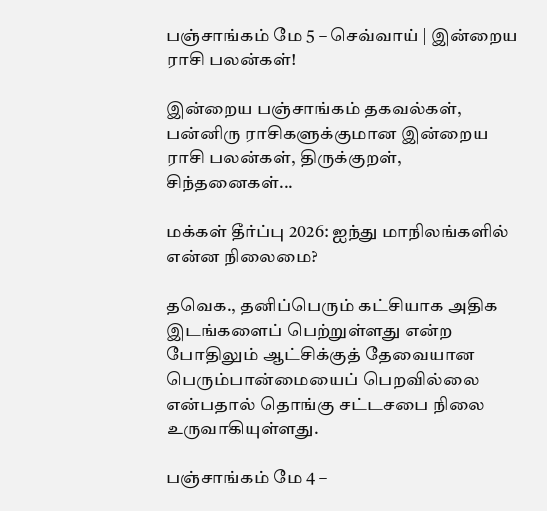பஞ்சாங்கம் மே 5 – செவ்வாய் | இன்றைய ராசி பலன்கள்!

இன்றைய பஞ்சாங்கம் தகவல்கள், பன்னிரு ராசிகளுக்குமான இன்றைய ராசி பலன்கள், திருக்குறள், சிந்தனைகள்...

மக்கள் தீர்ப்பு 2026: ஐந்து மாநிலங்களில் என்ன நிலைமை?

தவெக., தனிப்பெரும் கட்சியாக அதிக இடங்களைப் பெற்றுள்ளது என்ற போதிலும் ஆட்சிக்குத் தேவையான பெரும்பான்மையைப் பெறவில்லை என்பதால் தொங்கு சட்டசபை நிலை உருவாகியுள்ளது.

பஞ்சாங்கம் மே 4 –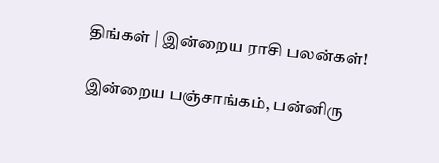திங்கள் | இன்றைய ராசி பலன்கள்!

இன்றைய பஞ்சாங்கம், பன்னிரு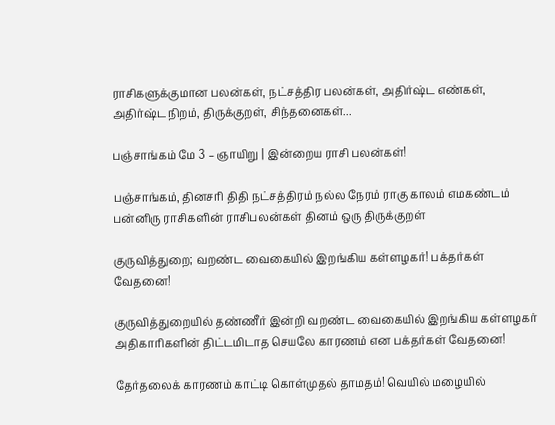ராசிகளுக்குமான பலன்கள், நட்சத்திர பலன்கள், அதிர்ஷ்ட எண்கள், அதிர்ஷ்ட நிறம், திருக்குறள், சிந்தனைகள்...

பஞ்சாங்கம் மே 3 – ஞாயிறு | இன்றைய ராசி பலன்கள்!

பஞ்சாங்கம், தினசரி திதி நட்சத்திரம் நல்ல நேரம் ராகு காலம் எமகண்டம் பன்னிரு ராசிகளின் ராசிபலன்கள் தினம் ஒரு திருக்குறள்

குருவித்துறை; வறண்ட வைகையில் இறங்கிய கள்ளழகர்! பக்தர்கள் வேதனை!

குருவித்துறையில் தண்ணீர் இன்றி வறண்ட வைகையில் இறங்கிய கள்ளழகர் அதிகாரிகளின் திட்டமிடாத செயலே காரணம் என பக்தர்கள் வேதனை!

தேர்தலைக் காரணம் காட்டி கொள்முதல் தாமதம்! வெயில் மழையில்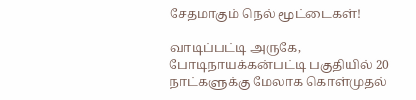சேதமாகும் நெல் மூட்டைகள்!

வாடிப்பட்டி அருகே, போடிநாயக்கன்பட்டி பகுதியில் 20 நாட்களுக்கு மேலாக கொள்முதல்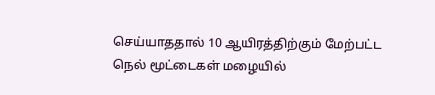செய்யாததால் 10 ஆயிரத்திற்கும் மேற்பட்ட நெல் மூட்டைகள் மழையில்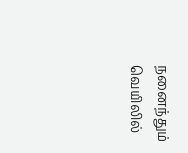நனைந்தும் வெயிலில்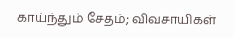காய்ந்தும் சேதம்; விவசாயிகள்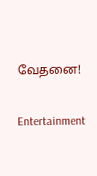வேதனை!

Entertainment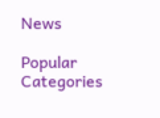News

Popular Categories